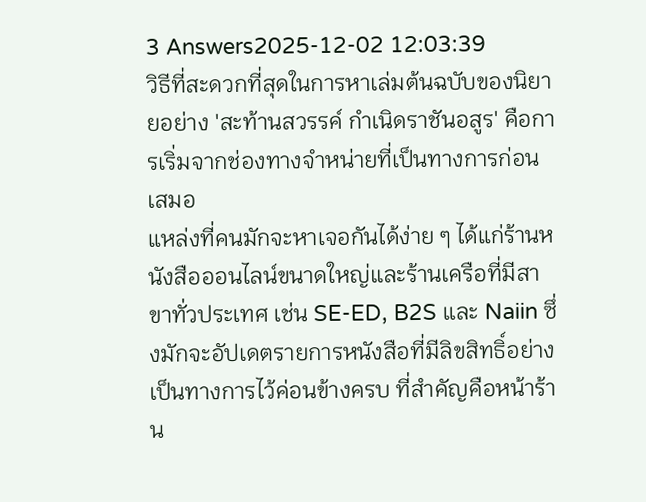3 Answers2025-12-02 12:03:39
วิธีที่สะดวกที่สุดในการหาเล่มต้นฉบับของนิยายอย่าง 'สะท้านสวรรค์ กําเนิดราชันอสูร' คือการเริ่มจากช่องทางจำหน่ายที่เป็นทางการก่อนเสมอ
แหล่งที่คนมักจะหาเจอกันได้ง่าย ๆ ได้แก่ร้านหนังสือออนไลน์ขนาดใหญ่และร้านเครือที่มีสาขาทั่วประเทศ เช่น SE-ED, B2S และ Naiin ซึ่งมักจะอัปเดตรายการหนังสือที่มีลิขสิทธิ์อย่างเป็นทางการไว้ค่อนข้างครบ ที่สำคัญคือหน้าร้าน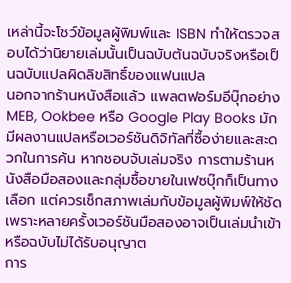เหล่านี้จะโชว์ข้อมูลผู้พิมพ์และ ISBN ทำให้ตรวจสอบได้ว่านิยายเล่มนั้นเป็นฉบับต้นฉบับจริงหรือเป็นฉบับแปลผิดลิขสิทธิ์ของแฟนแปล
นอกจากร้านหนังสือแล้ว แพลตฟอร์มอีบุ๊กอย่าง MEB, Ookbee หรือ Google Play Books มักมีผลงานแปลหรือเวอร์ชันดิจิทัลที่ซื้อง่ายและสะดวกในการค้น หากชอบจับเล่มจริง การตามร้านหนังสือมือสองและกลุ่มซื้อขายในเฟซบุ๊กก็เป็นทางเลือก แต่ควรเช็กสภาพเล่มกับข้อมูลผู้พิมพ์ให้ชัด เพราะหลายครั้งเวอร์ชันมือสองอาจเป็นเล่มนำเข้าหรือฉบับไม่ได้รับอนุญาต
การ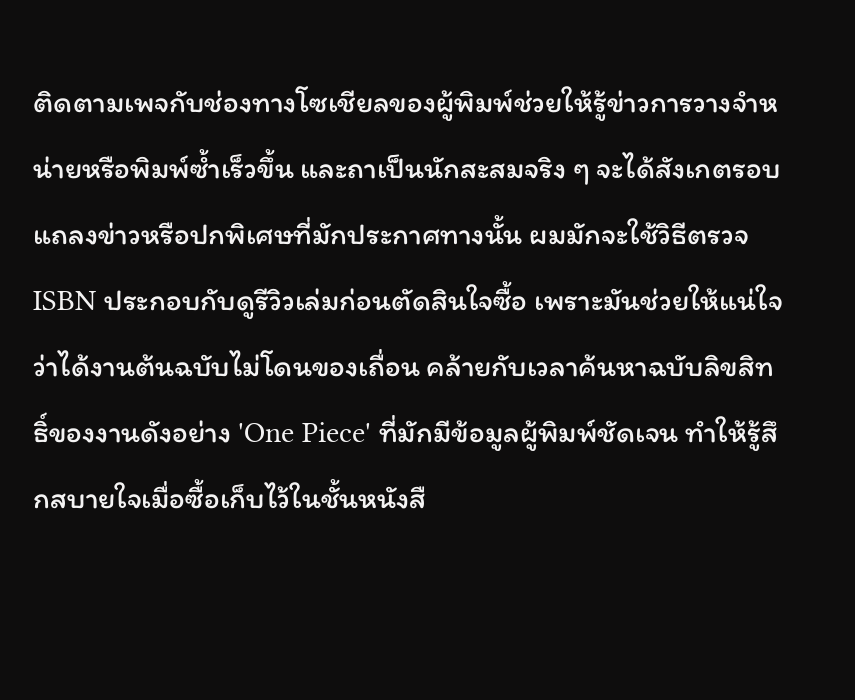ติดตามเพจกับช่องทางโซเชียลของผู้พิมพ์ช่วยให้รู้ข่าวการวางจำหน่ายหรือพิมพ์ซ้ำเร็วขึ้น และถาเป็นนักสะสมจริง ๆ จะได้สังเกตรอบแถลงข่าวหรือปกพิเศษที่มักประกาศทางนั้น ผมมักจะใช้วิธีตรวจ ISBN ประกอบกับดูรีวิวเล่มก่อนตัดสินใจซื้อ เพราะมันช่วยให้แน่ใจว่าได้งานต้นฉบับไม่โดนของเถื่อน คล้ายกับเวลาค้นหาฉบับลิขสิทธิ์ของงานดังอย่าง 'One Piece' ที่มักมีข้อมูลผู้พิมพ์ชัดเจน ทำให้รู้สึกสบายใจเมื่อซื้อเก็บไว้ในชั้นหนังสื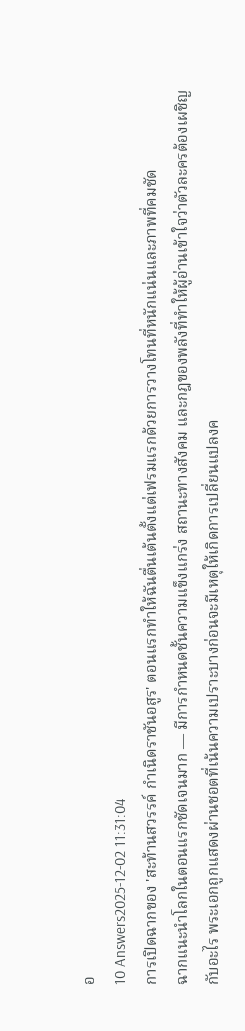อ
10 Answers2025-12-02 11:31:04
การเปิดฉากของ 'สะท้านสวรรค์ กําเนิดราชันอสูร' ตอนแรกทำให้ฉันตื่นเต้นตั้งแต่เฟรมแรกด้วยการวางโทนที่หนักแน่นและภาพที่คมชัด
ฉากแนะนำโลกในตอนแรกชัดเจนมาก — มีการกำหนดชั้นความแข็งแกร่ง สถานะทางสังคม และกฎของพลังที่ทำให้ผู้อ่านเข้าใจว่าตัวละครต้องเผชิญกับอะไร พระเอกถูกแสดงผ่านชอตที่เน้นความเปราะบางก่อนจะมีเหตุให้เกิดการเปลี่ยนแปลงค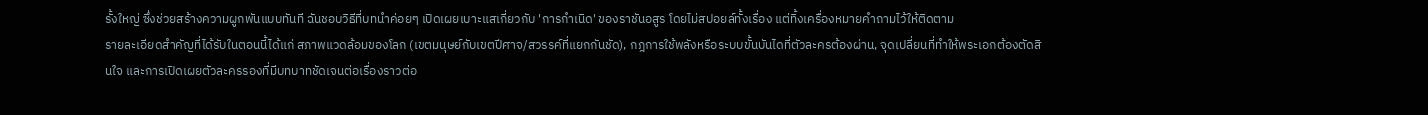รั้งใหญ่ ซึ่งช่วยสร้างความผูกพันแบบทันที ฉันชอบวิธีที่บทนำค่อยๆ เปิดเผยเบาะแสเกี่ยวกับ 'การกำเนิด' ของราชันอสูร โดยไม่สปอยล์ทั้งเรื่อง แต่ทิ้งเครื่องหมายคำถามไว้ให้ติดตาม
รายละเอียดสำคัญที่ได้รับในตอนนี้ได้แก่ สภาพแวดล้อมของโลก (เขตมนุษย์กับเขตปีศาจ/สวรรค์ที่แยกกันชัด), กฎการใช้พลังหรือระบบขั้นบันไดที่ตัวละครต้องผ่าน, จุดเปลี่ยนที่ทำให้พระเอกต้องตัดสินใจ และการเปิดเผยตัวละครรองที่มีบทบาทชัดเจนต่อเรื่องราวต่อ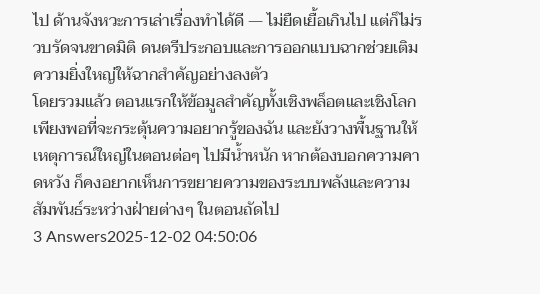ไป ด้านจังหวะการเล่าเรื่องทำได้ดี — ไม่ยืดเยื้อเกินไป แต่ก็ไม่รวบรัดจนขาดมิติ ดนตรีประกอบและการออกแบบฉากช่วยเติมความยิ่งใหญ่ให้ฉากสำคัญอย่างลงตัว
โดยรวมแล้ว ตอนแรกให้ข้อมูลสำคัญทั้งเชิงพล็อตและเชิงโลกเพียงพอที่จะกระตุ้นความอยากรู้ของฉัน และยังวางพื้นฐานให้เหตุการณ์ใหญ่ในตอนต่อๆ ไปมีน้ำหนัก หากต้องบอกความคาดหวัง ก็คงอยากเห็นการขยายความของระบบพลังและความสัมพันธ์ระหว่างฝ่ายต่างๆ ในตอนถัดไป
3 Answers2025-12-02 04:50:06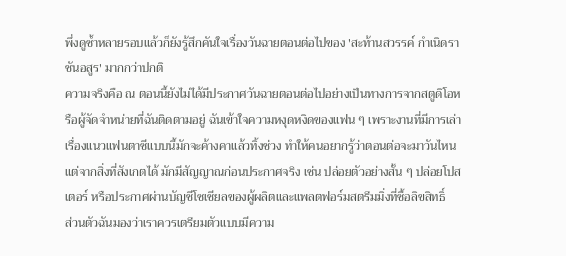พึ่งดูซ้ำหลายรอบแล้วก็ยังรู้สึกคันใจเรื่องวันฉายตอนต่อไปของ 'สะท้านสวรรค์ กําเนิดราชันอสูร' มากกว่าปกติ
ความจริงคือ ณ ตอนนี้ยังไม่ได้มีประกาศวันฉายตอนต่อไปอย่างเป็นทางการจากสตูดิโอหรือผู้จัดจำหน่ายที่ฉันติดตามอยู่ ฉันเข้าใจความหงุดหงิดของแฟน ๆ เพราะงานที่มีการเล่าเรื่องแนวแฟนตาซีแบบนี้มักจะค้างคาแล้วทิ้งช่วง ทำให้คนอยากรู้ว่าตอนต่อจะมาวันไหน แต่จากสิ่งที่สังเกตได้ มักมีสัญญาณก่อนประกาศจริง เช่น ปล่อยตัวอย่างสั้น ๆ ปล่อยโปสเตอร์ หรือประกาศผ่านบัญชีโซเชียลของผู้ผลิตและแพลตฟอร์มสตรีมมิ่งที่ซื้อลิขสิทธิ์
ส่วนตัวฉันมองว่าเราควรเตรียมตัวแบบมีความ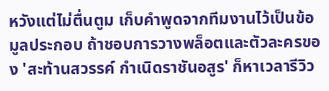หวังแต่ไม่ตื่นตูม เก็บคำพูดจากทีมงานไว้เป็นข้อมูลประกอบ ถ้าชอบการวางพล็อตและตัวละครของ 'สะท้านสวรรค์ กําเนิดราชันอสูร' ก็หาเวลารีวิว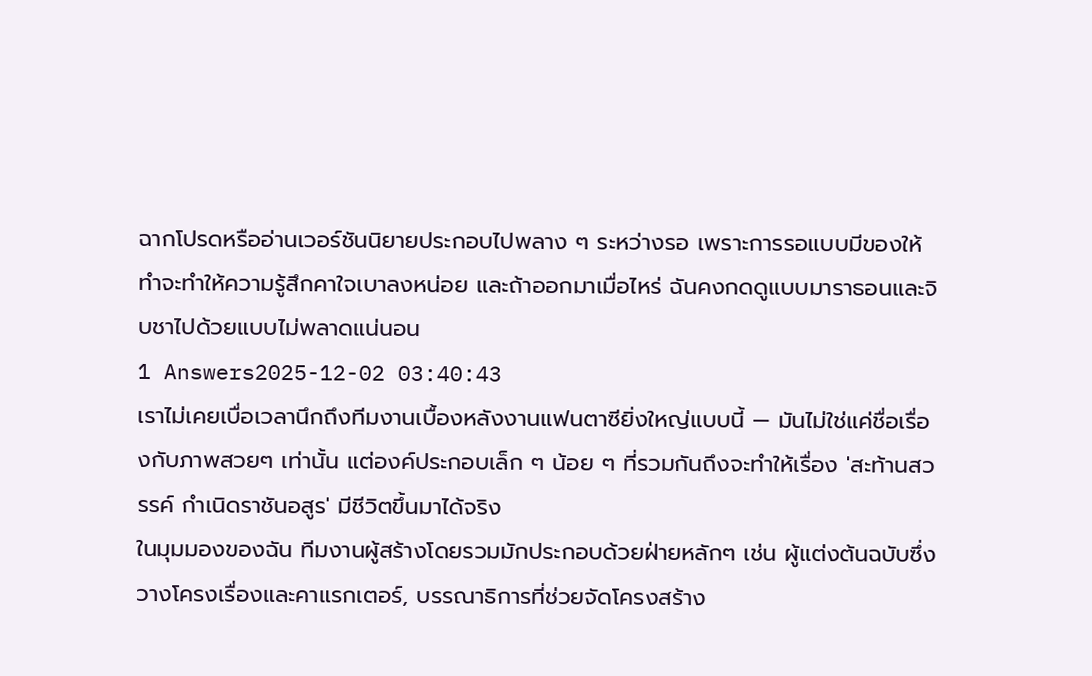ฉากโปรดหรืออ่านเวอร์ชันนิยายประกอบไปพลาง ๆ ระหว่างรอ เพราะการรอแบบมีของให้ทำจะทำให้ความรู้สึกคาใจเบาลงหน่อย และถ้าออกมาเมื่อไหร่ ฉันคงกดดูแบบมาราธอนและจิบชาไปด้วยแบบไม่พลาดแน่นอน
1 Answers2025-12-02 03:40:43
เราไม่เคยเบื่อเวลานึกถึงทีมงานเบื้องหลังงานแฟนตาซียิ่งใหญ่แบบนี้ — มันไม่ใช่แค่ชื่อเรื่องกับภาพสวยๆ เท่านั้น แต่องค์ประกอบเล็ก ๆ น้อย ๆ ที่รวมกันถึงจะทำให้เรื่อง 'สะท้านสวรรค์ กําเนิดราชันอสูร' มีชีวิตขึ้นมาได้จริง
ในมุมมองของฉัน ทีมงานผู้สร้างโดยรวมมักประกอบด้วยฝ่ายหลักๆ เช่น ผู้แต่งต้นฉบับซึ่งวางโครงเรื่องและคาแรกเตอร์, บรรณาธิการที่ช่วยจัดโครงสร้าง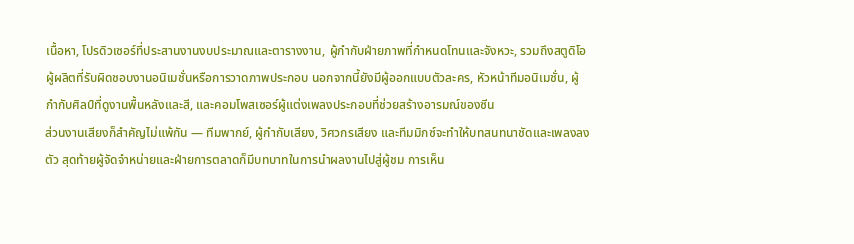เนื้อหา, โปรดิวเซอร์ที่ประสานงานงบประมาณและตารางงาน, ผู้กำกับฝ่ายภาพที่กำหนดโทนและจังหวะ, รวมถึงสตูดิโอผู้ผลิตที่รับผิดชอบงานอนิเมชั่นหรือการวาดภาพประกอบ นอกจากนี้ยังมีผู้ออกแบบตัวละคร, หัวหน้าทีมอนิเมชั่น, ผู้กำกับศิลป์ที่ดูงานพื้นหลังและสี, และคอมโพสเซอร์ผู้แต่งเพลงประกอบที่ช่วยสร้างอารมณ์ของซีน
ส่วนงานเสียงก็สำคัญไม่แพ้กัน — ทีมพากย์, ผู้กำกับเสียง, วิศวกรเสียง และทีมมิกซ์จะทำให้บทสนทนาชัดและเพลงลงตัว สุดท้ายผู้จัดจำหน่ายและฝ่ายการตลาดก็มีบทบาทในการนำผลงานไปสู่ผู้ชม การเห็น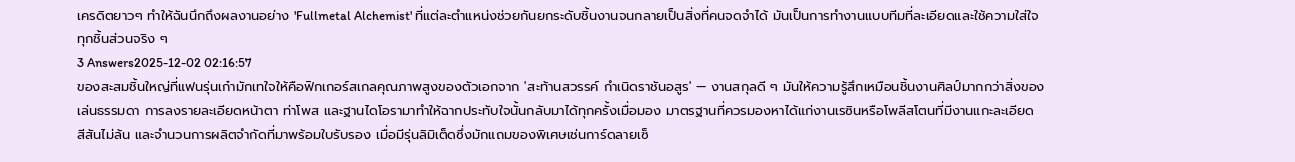เครดิตยาวๆ ทำให้ฉันนึกถึงผลงานอย่าง 'Fullmetal Alchemist' ที่แต่ละตำแหน่งช่วยกันยกระดับชิ้นงานจนกลายเป็นสิ่งที่คนจดจำได้ มันเป็นการทำงานแบบทีมที่ละเอียดและใช้ความใส่ใจทุกชิ้นส่วนจริง ๆ
3 Answers2025-12-02 02:16:57
ของสะสมชิ้นใหญ่ที่แฟนรุ่นเก๋ามักเทใจให้คือฟิกเกอร์สเกลคุณภาพสูงของตัวเอกจาก 'สะท้านสวรรค์ กําเนิดราชันอสูร' — งานสกุลดี ๆ มันให้ความรู้สึกเหมือนชิ้นงานศิลป์มากกว่าสิ่งของเล่นธรรมดา การลงรายละเอียดหน้าตา ท่าโพส และฐานไดโอรามาทำให้ฉากประทับใจนั้นกลับมาได้ทุกครั้งเมื่อมอง มาตรฐานที่ควรมองหาได้แก่งานเรซินหรือโพลีสโตนที่มีงานแกะละเอียด สีสันไม่ล้น และจำนวนการผลิตจำกัดที่มาพร้อมใบรับรอง เมื่อมีรุ่นลิมิเต็ดซึ่งมักแถมของพิเศษเช่นการ์ดลายเซ็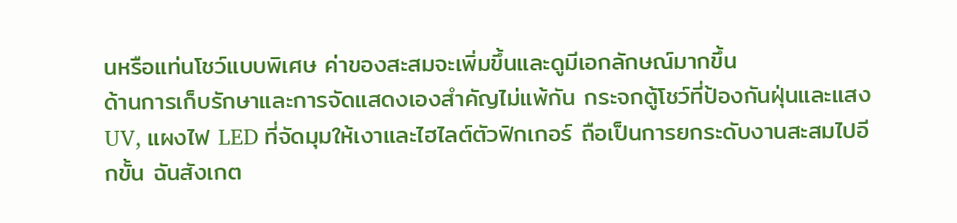นหรือแท่นโชว์แบบพิเศษ ค่าของสะสมจะเพิ่มขึ้นและดูมีเอกลักษณ์มากขึ้น
ด้านการเก็บรักษาและการจัดแสดงเองสำคัญไม่แพ้กัน กระจกตู้โชว์ที่ป้องกันฝุ่นและแสง UV, แผงไฟ LED ที่จัดมุมให้เงาและไฮไลต์ตัวฟิกเกอร์ ถือเป็นการยกระดับงานสะสมไปอีกขั้น ฉันสังเกต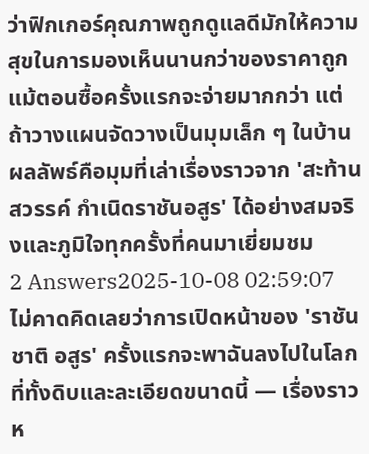ว่าฟิกเกอร์คุณภาพถูกดูแลดีมักให้ความสุขในการมองเห็นนานกว่าของราคาถูก แม้ตอนซื้อครั้งแรกจะจ่ายมากกว่า แต่ถ้าวางแผนจัดวางเป็นมุมเล็ก ๆ ในบ้าน ผลลัพธ์คือมุมที่เล่าเรื่องราวจาก 'สะท้านสวรรค์ กําเนิดราชันอสูร' ได้อย่างสมจริงและภูมิใจทุกครั้งที่คนมาเยี่ยมชม
2 Answers2025-10-08 02:59:07
ไม่คาดคิดเลยว่าการเปิดหน้าของ 'ราชัน ชาติ อสูร' ครั้งแรกจะพาฉันลงไปในโลกที่ทั้งดิบและละเอียดขนาดนี้ — เรื่องราวห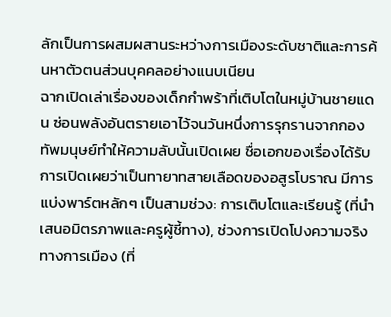ลักเป็นการผสมผสานระหว่างการเมืองระดับชาติและการค้นหาตัวตนส่วนบุคคลอย่างแนบเนียน
ฉากเปิดเล่าเรื่องของเด็กกำพร้าที่เติบโตในหมู่บ้านชายแดน ซ่อนพลังอันตรายเอาไว้จนวันหนึ่งการรุกรานจากกองทัพมนุษย์ทำให้ความลับนั้นเปิดเผย ชื่อเอกของเรื่องได้รับการเปิดเผยว่าเป็นทายาทสายเลือดของอสูรโบราณ มีการแบ่งพาร์ตหลักๆ เป็นสามช่วง: การเติบโตและเรียนรู้ (ที่นำเสนอมิตรภาพและครูผู้ชี้ทาง), ช่วงการเปิดโปงความจริงทางการเมือง (ที่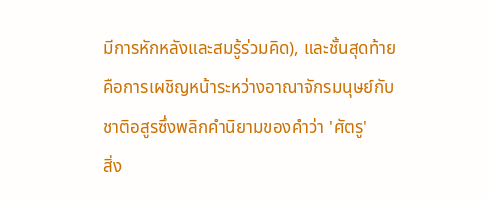มีการหักหลังและสมรู้ร่วมคิด), และชั้นสุดท้ายคือการเผชิญหน้าระหว่างอาณาจักรมนุษย์กับชาติอสูรซึ่งพลิกคำนิยามของคำว่า 'ศัตรู'
สิ่ง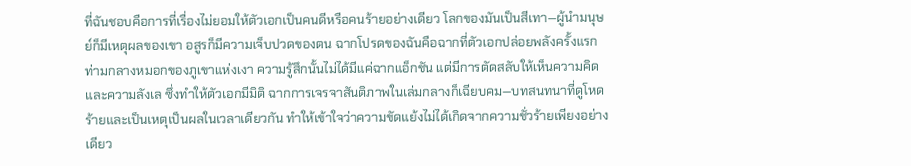ที่ฉันชอบคือการที่เรื่องไม่ยอมให้ตัวเอกเป็นคนดีหรือคนร้ายอย่างเดียว โลกของมันเป็นสีเทา—ผู้นำมนุษย์ก็มีเหตุผลของเขา อสูรก็มีความเจ็บปวดของตน ฉากโปรดของฉันคือฉากที่ตัวเอกปล่อยพลังครั้งแรกท่ามกลางหมอกของภูเขาแห่งเงา ความรู้สึกนั้นไม่ได้มีแค่ฉากแอ็กชัน แต่มีการตัดสลับให้เห็นความคิดและความลังเล ซึ่งทำให้ตัวเอกมีมิติ ฉากการเจรจาสันติภาพในเล่มกลางก็เฉียบคม—บทสนทนาที่ดูโหดร้ายและเป็นเหตุเป็นผลในเวลาเดียวกัน ทำให้เข้าใจว่าความขัดแย้งไม่ได้เกิดจากความชั่วร้ายเพียงอย่างเดียว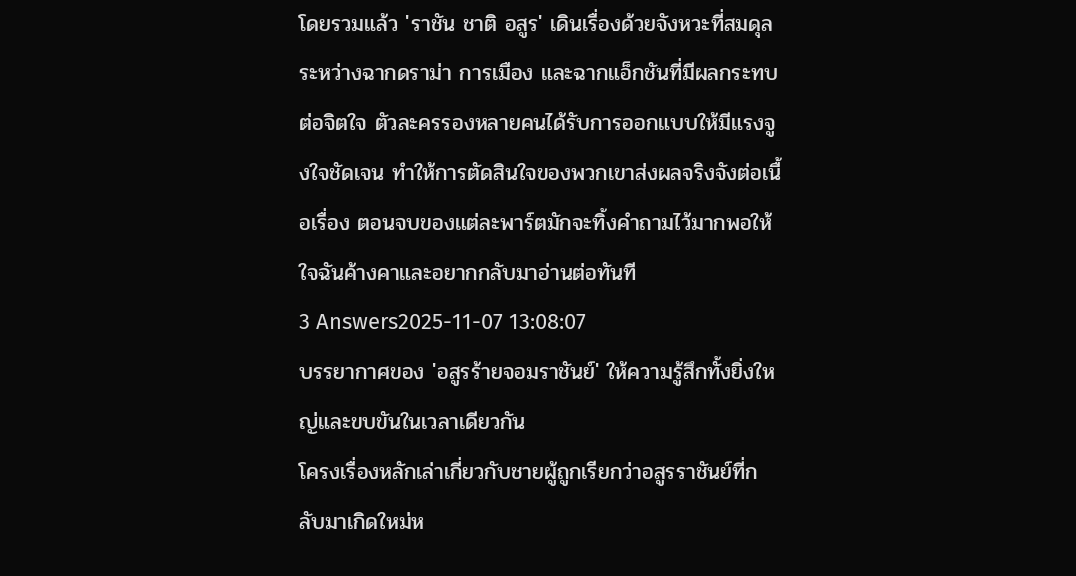โดยรวมแล้ว 'ราชัน ชาติ อสูร' เดินเรื่องด้วยจังหวะที่สมดุล ระหว่างฉากดราม่า การเมือง และฉากแอ็กชันที่มีผลกระทบต่อจิตใจ ตัวละครรองหลายคนได้รับการออกแบบให้มีแรงจูงใจชัดเจน ทำให้การตัดสินใจของพวกเขาส่งผลจริงจังต่อเนื้อเรื่อง ตอนจบของแต่ละพาร์ตมักจะทิ้งคำถามไว้มากพอให้ใจฉันค้างคาและอยากกลับมาอ่านต่อทันที
3 Answers2025-11-07 13:08:07
บรรยากาศของ 'อสูรร้ายจอมราชันย์' ให้ความรู้สึกทั้งยิ่งใหญ่และขบขันในเวลาเดียวกัน
โครงเรื่องหลักเล่าเกี่ยวกับชายผู้ถูกเรียกว่าอสูรราชันย์ที่กลับมาเกิดใหม่ห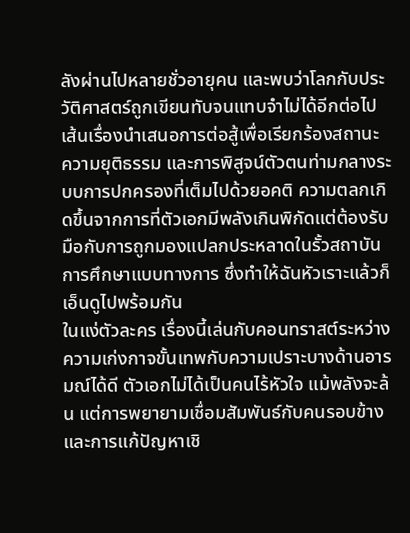ลังผ่านไปหลายชั่วอายุคน และพบว่าโลกกับประวัติศาสตร์ถูกเขียนทับจนแทบจำไม่ได้อีกต่อไป เส้นเรื่องนำเสนอการต่อสู้เพื่อเรียกร้องสถานะ ความยุติธรรม และการพิสูจน์ตัวตนท่ามกลางระบบการปกครองที่เต็มไปด้วยอคติ ความตลกเกิดขึ้นจากการที่ตัวเอกมีพลังเกินพิกัดแต่ต้องรับมือกับการถูกมองแปลกประหลาดในรั้วสถาบันการศึกษาแบบทางการ ซึ่งทำให้ฉันหัวเราะแล้วก็เอ็นดูไปพร้อมกัน
ในแง่ตัวละคร เรื่องนี้เล่นกับคอนทราสต์ระหว่างความเก่งกาจขั้นเทพกับความเปราะบางด้านอารมณ์ได้ดี ตัวเอกไม่ได้เป็นคนไร้หัวใจ แม้พลังจะล้น แต่การพยายามเชื่อมสัมพันธ์กับคนรอบข้างและการแก้ปัญหาเชิ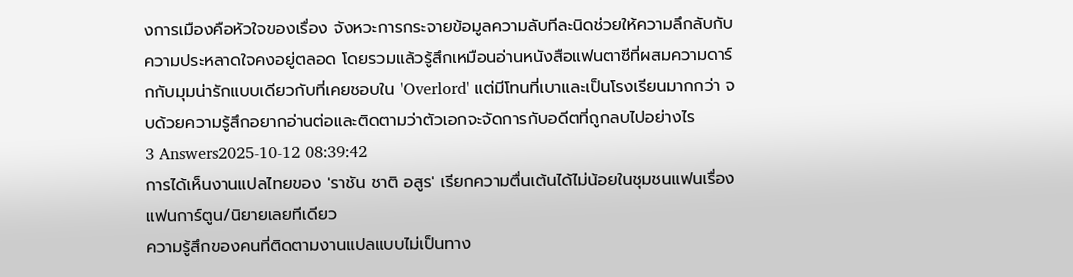งการเมืองคือหัวใจของเรื่อง จังหวะการกระจายข้อมูลความลับทีละนิดช่วยให้ความลึกลับกับความประหลาดใจคงอยู่ตลอด โดยรวมแล้วรู้สึกเหมือนอ่านหนังสือแฟนตาซีที่ผสมความดาร์กกับมุมน่ารักแบบเดียวกับที่เคยชอบใน 'Overlord' แต่มีโทนที่เบาและเป็นโรงเรียนมากกว่า จบด้วยความรู้สึกอยากอ่านต่อและติดตามว่าตัวเอกจะจัดการกับอดีตที่ถูกลบไปอย่างไร
3 Answers2025-10-12 08:39:42
การได้เห็นงานแปลไทยของ 'ราชัน ชาติ อสูร' เรียกความตื่นเต้นได้ไม่น้อยในชุมชนแฟนเรื่องแฟนการ์ตูน/นิยายเลยทีเดียว
ความรู้สึกของคนที่ติดตามงานแปลแบบไม่เป็นทาง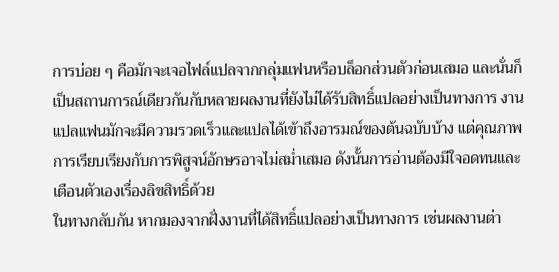การบ่อย ๆ คือมักจะเจอไฟล์แปลจากกลุ่มแฟนหรือบล็อกส่วนตัวก่อนเสมอ และนั่นก็เป็นสถานการณ์เดียวกันกับหลายผลงานที่ยังไม่ได้รับสิทธิ์แปลอย่างเป็นทางการ งานแปลแฟนมักจะมีความรวดเร็วและแปลได้เข้าถึงอารมณ์ของต้นฉบับบ้าง แต่คุณภาพการเรียบเรียงกับการพิสูจน์อักษรอาจไม่สม่ำเสมอ ดังนั้นการอ่านต้องมีใจอดทนและเตือนตัวเองเรื่องลิขสิทธิ์ด้วย
ในทางกลับกัน หากมองจากฝั่งงานที่ได้สิทธิ์แปลอย่างเป็นทางการ เช่นผลงานต่า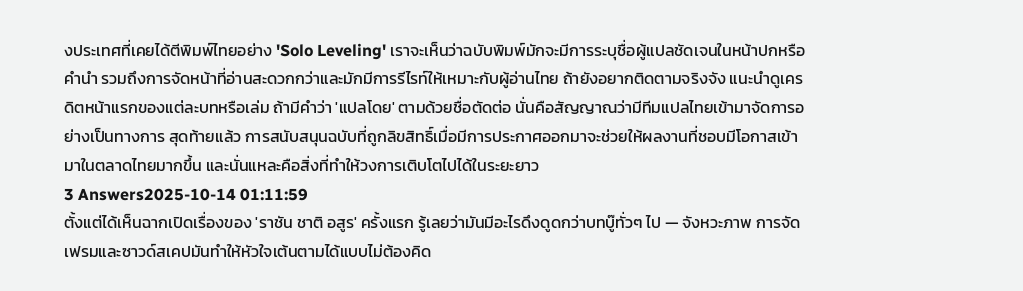งประเทศที่เคยได้ตีพิมพ์ไทยอย่าง 'Solo Leveling' เราจะเห็นว่าฉบับพิมพ์มักจะมีการระบุชื่อผู้แปลชัดเจนในหน้าปกหรือคำนำ รวมถึงการจัดหน้าที่อ่านสะดวกกว่าและมักมีการรีไรท์ให้เหมาะกับผู้อ่านไทย ถ้ายังอยากติดตามจริงจัง แนะนำดูเครดิตหน้าแรกของแต่ละบทหรือเล่ม ถ้ามีคำว่า 'แปลโดย' ตามด้วยชื่อตัดต่อ นั่นคือสัญญาณว่ามีทีมแปลไทยเข้ามาจัดการอย่างเป็นทางการ สุดท้ายแล้ว การสนับสนุนฉบับที่ถูกลิขสิทธิ์เมื่อมีการประกาศออกมาจะช่วยให้ผลงานที่ชอบมีโอกาสเข้ามาในตลาดไทยมากขึ้น และนั่นแหละคือสิ่งที่ทำให้วงการเติบโตไปได้ในระยะยาว
3 Answers2025-10-14 01:11:59
ตั้งแต่ได้เห็นฉากเปิดเรื่องของ 'ราชัน ชาติ อสูร' ครั้งแรก รู้เลยว่ามันมีอะไรดึงดูดกว่าบทบู๊ทั่วๆ ไป — จังหวะภาพ การจัดเฟรมและซาวด์สเคปมันทำให้หัวใจเต้นตามได้แบบไม่ต้องคิด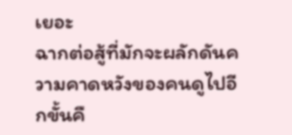เยอะ
ฉากต่อสู้ที่มักจะผลักดันความคาดหวังของคนดูไปอีกขั้นคื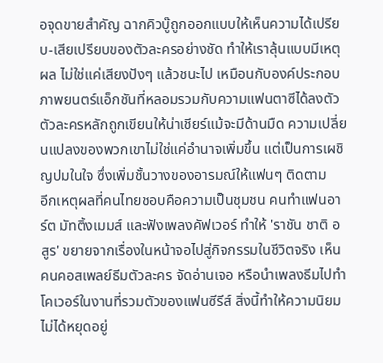อจุดขายสำคัญ ฉากคิวบู๊ถูกออกแบบให้เห็นความได้เปรียบ-เสียเปรียบของตัวละครอย่างชัด ทำให้เราลุ้นแบบมีเหตุผล ไม่ใช่แค่เสียงปังๆ แล้วชนะไป เหมือนกับองค์ประกอบภาพยนตร์แอ็กชันที่หลอมรวมกับความแฟนตาซีได้ลงตัว ตัวละครหลักถูกเขียนให้น่าเชียร์แม้จะมีด้านมืด ความเปลี่ยนแปลงของพวกเขาไม่ใช่แค่อำนาจเพิ่มขึ้น แต่เป็นการเผชิญปมในใจ ซึ่งเพิ่มชั้นวางของอารมณ์ให้แฟนๆ ติดตาม
อีกเหตุผลที่คนไทยชอบคือความเป็นชุมชน คนทำแฟนอาร์ต มัทติ้งเมมส์ และฟังเพลงคัฟเวอร์ ทำให้ 'ราชัน ชาติ อสูร' ขยายจากเรื่องในหน้าจอไปสู่กิจกรรมในชีวิตจริง เห็นคนคอสเพลย์ธีมตัวละคร จัดอ่านเจอ หรือนำเพลงธีมไปทำโคเวอร์ในงานที่รวมตัวของแฟนซีรีส์ สิ่งนี้ทำให้ความนิยมไม่ได้หยุดอยู่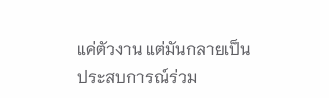แค่ตัวงาน แต่มันกลายเป็นประสบการณ์ร่วม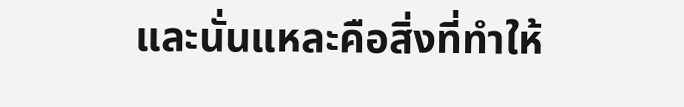และนั่นแหละคือสิ่งที่ทำให้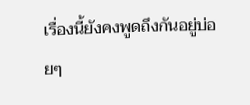เรื่องนี้ยังคงพูดถึงกันอยู่บ่อยๆ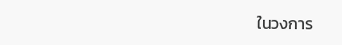ในวงการ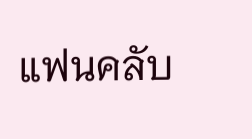แฟนคลับ